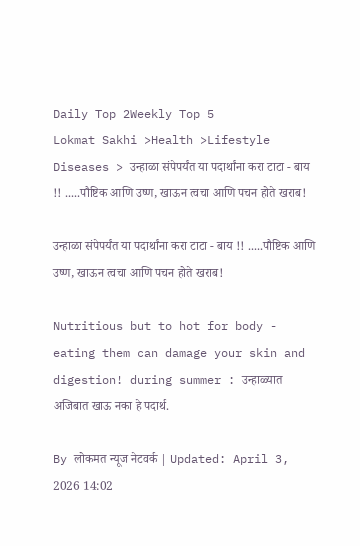Daily Top 2Weekly Top 5
Lokmat Sakhi >Health >Lifestyle Diseases > उन्हाळा संपेपर्यंत या पदार्थांना करा टाटा - बाय !! .....पौष्टिक आणि उष्ण, खाऊन त्वचा आणि पचन होते खराब!

उन्हाळा संपेपर्यंत या पदार्थांना करा टाटा - बाय !! .....पौष्टिक आणि उष्ण, खाऊन त्वचा आणि पचन होते खराब!

Nutritious but to hot for body - eating them can damage your skin and digestion! during summer : उन्हाळ्यात अजिबात खाऊ नका हे पदार्थ.

By लोकमत न्यूज नेटवर्क | Updated: April 3, 2026 14:02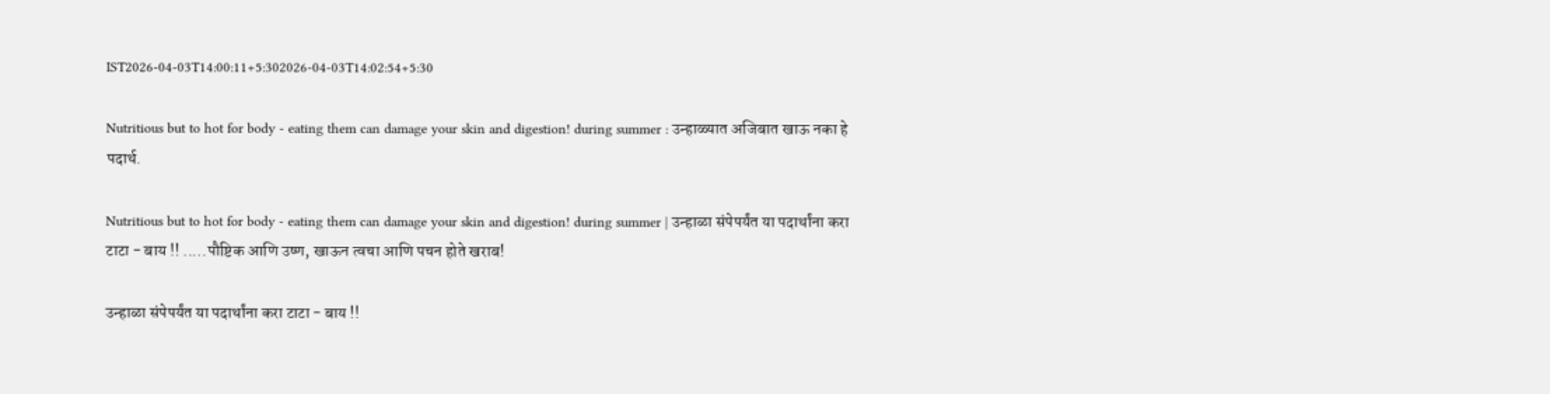IST2026-04-03T14:00:11+5:302026-04-03T14:02:54+5:30

Nutritious but to hot for body - eating them can damage your skin and digestion! during summer : उन्हाळ्यात अजिबात खाऊ नका हे पदार्थ.

Nutritious but to hot for body - eating them can damage your skin and digestion! during summer | उन्हाळा संपेपर्यंत या पदार्थांना करा टाटा - बाय !! .....पौष्टिक आणि उष्ण, खाऊन त्वचा आणि पचन होते खराब!

उन्हाळा संपेपर्यंत या पदार्थांना करा टाटा - बाय !!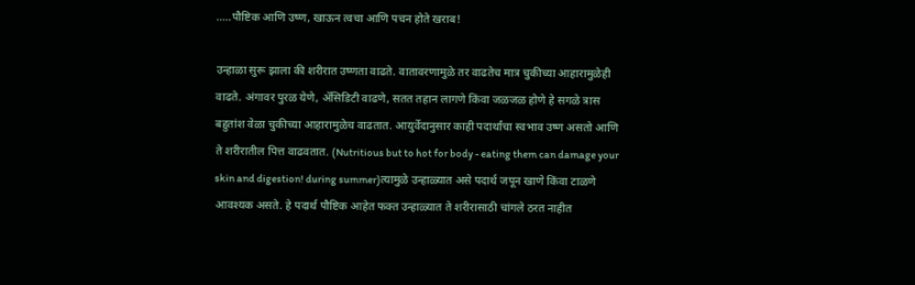.....पौष्टिक आणि उष्ण, खाऊन त्वचा आणि पचन होते खराब!

उन्हाळा सुरू झाला की शरीरात उष्णता वाढते. वातावरणामुळे तर वाढतेच मात्र चुकीच्या आहारामुळेही वाढते. अंगावर पुरळ येणे, ॲसिडिटी वाढणे, सतत तहान लागणे किंवा जळजळ होणे हे सगळे त्रास बहुतांश वेळा चुकीच्या आहारामुळेच वाढतात. आयुर्वेदानुसार काही पदार्थांचा स्वभाव उष्ण असतो आणि ते शरीरातील पित्त वाढवतात. (Nutritious but to hot for body - eating them can damage your skin and digestion! during summer)त्यामुळे उन्हाळ्यात असे पदार्थ जपून खाणे किंवा टाळणे आवश्यक असते. हे पदार्थ पौष्टिक आहेत फक्त उन्हाळ्यात ते शरीरासाठी चांगले ठरत नाहीत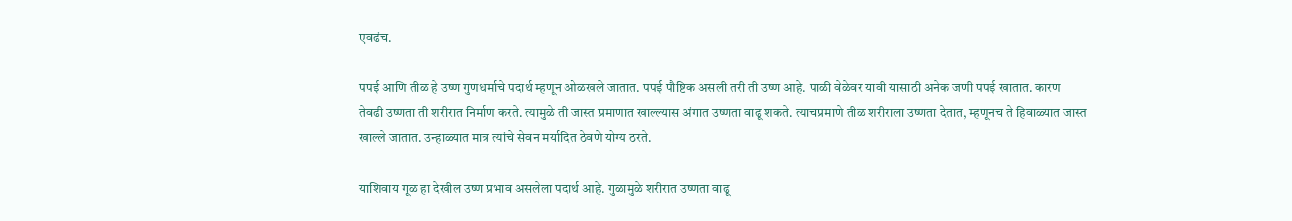एवढंच.

पपई आणि तीळ हे उष्ण गुणधर्माचे पदार्थ म्हणून ओळखले जातात. पपई पौष्टिक असली तरी ती उष्ण आहे. पाळी वेळेवर यावी यासाठी अनेक जणी पपई खातात. कारण तेवढी उष्णता ती शरीरात निर्माण करते. त्यामुळे ती जास्त प्रमाणात खाल्ल्यास अंगात उष्णता वाढू शकते. त्याचप्रमाणे तीळ शरीराला उष्णता देतात, म्हणूनच ते हिवाळ्यात जास्त खाल्ले जातात. उन्हाळ्यात मात्र त्यांचे सेवन मर्यादित ठेवणे योग्य ठरते.

याशिवाय गूळ हा देखील उष्ण प्रभाव असलेला पदार्थ आहे. गुळामुळे शरीरात उष्णता वाढू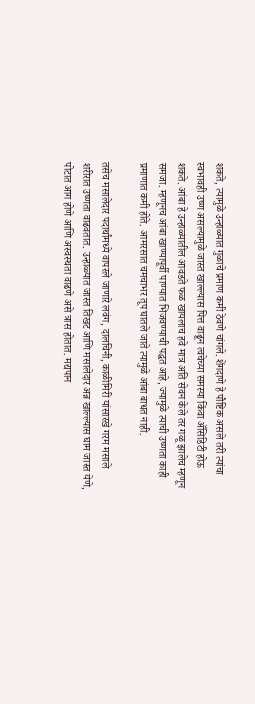शकते, त्यामुळे उन्हाळ्यात गुळाचे प्रमाण कमी ठेवणे चांगले. शेंगदाणे हे पौष्टिक असले तरी त्यांचा स्वभावही उष्ण असल्यामुळे जास्त खाल्ल्यास पित्त वाढून त्वचेच्या समस्या किंवा ॲसिडिटी होऊ शकते. आंबा हे उन्हाळ्यातील आवडते फळ खायलाच हवे मात्र अति सेवन केले तर गळू झालेच म्हणून समजा. म्हणूनच आंबा खाण्यापूर्वी पाण्यात भिजवण्याची पद्धत आहे, ज्यामुळे त्याची उष्णता काही प्रमाणात कमी होते. आमरसात चमचाभर तूप घातले जाते त्यामुळे आंबा बाधत नाही.

तसेच मसालेदार पदार्थांमध्ये वापरले जाणारे लवंग, दालचिनी, काळीमिरी यांसारखे गरम मसाले शरीरात उष्णता वाढवतात. उन्हाळ्यात जास्त तिखट आणि मसालेदार अन्न खाल्ल्यास घाम जास्त येणे, पोटात आग होणे आणि अस्वस्थता वाढणे असे त्रास होतात. मद्यपान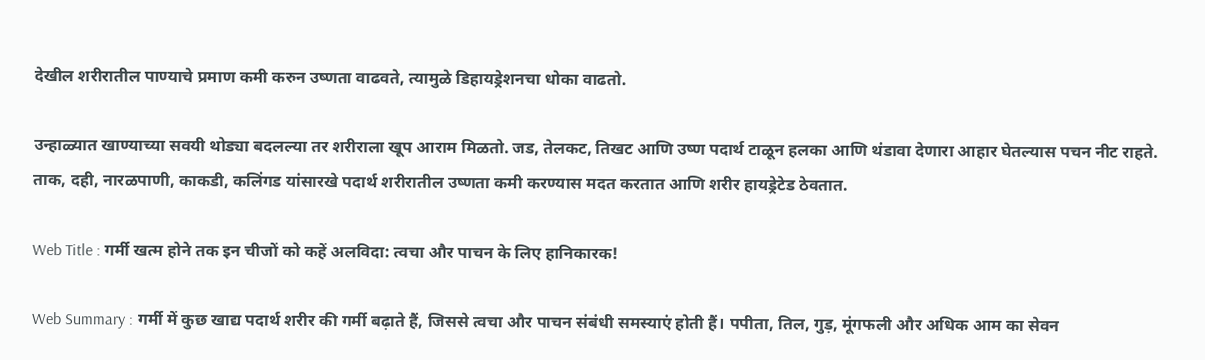देखील शरीरातील पाण्याचे प्रमाण कमी करुन उष्णता वाढवते, त्यामुळे डिहायड्रेशनचा धोका वाढतो.

उन्हाळ्यात खाण्याच्या सवयी थोड्या बदलल्या तर शरीराला खूप आराम मिळतो. जड, तेलकट, तिखट आणि उष्ण पदार्थ टाळून हलका आणि थंडावा देणारा आहार घेतल्यास पचन नीट राहते. ताक, दही, नारळपाणी, काकडी, कलिंगड यांसारखे पदार्थ शरीरातील उष्णता कमी करण्यास मदत करतात आणि शरीर हायड्रेटेड ठेवतात.

Web Title : गर्मी खत्म होने तक इन चीजों को कहें अलविदा: त्वचा और पाचन के लिए हानिकारक!

Web Summary : गर्मी में कुछ खाद्य पदार्थ शरीर की गर्मी बढ़ाते हैं, जिससे त्वचा और पाचन संबंधी समस्याएं होती हैं। पपीता, तिल, गुड़, मूंगफली और अधिक आम का सेवन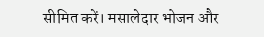सीमित करें। मसालेदार भोजन और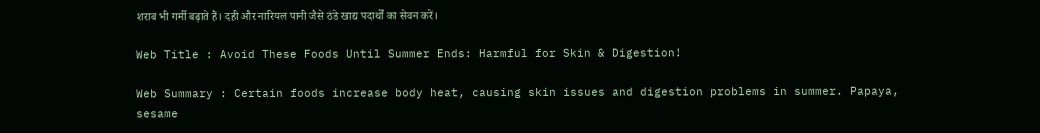शराब भी गर्मी बढ़ाते हैं। दही और नारियल पानी जैसे ठंडे खाद्य पदार्थों का सेवन करें।

Web Title : Avoid These Foods Until Summer Ends: Harmful for Skin & Digestion!

Web Summary : Certain foods increase body heat, causing skin issues and digestion problems in summer. Papaya, sesame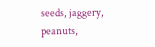seeds, jaggery, peanuts,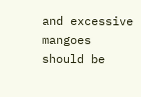and excessive mangoes should be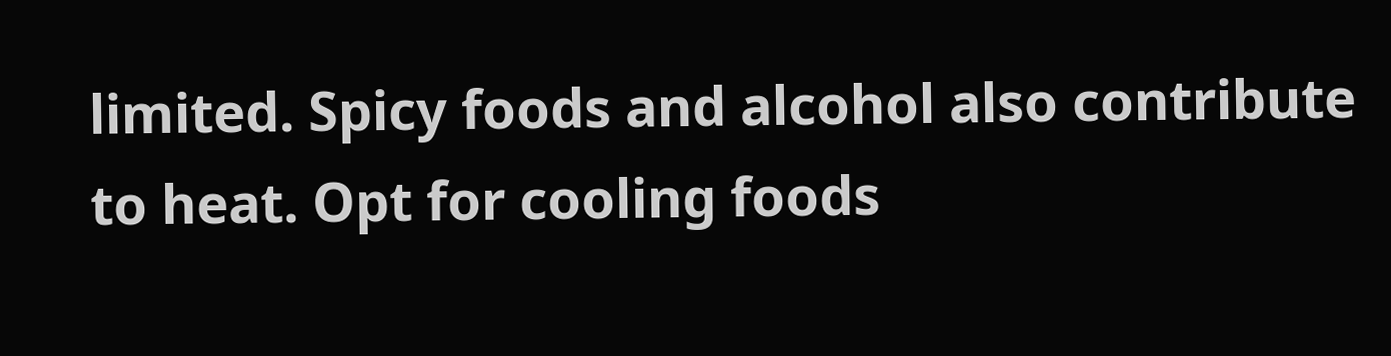limited. Spicy foods and alcohol also contribute to heat. Opt for cooling foods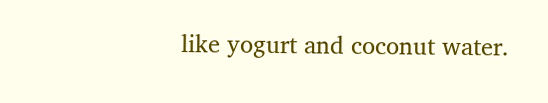like yogurt and coconut water.